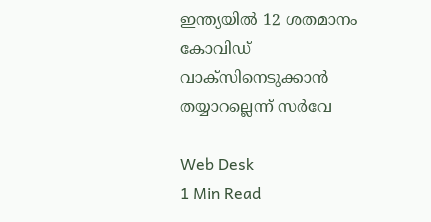ഇന്ത്യയില്‍ 12 ശതമാനം കോവിഡ് വാക്സിനെടുക്കാന്‍ തയ്യാറല്ലെന്ന് സര്‍വേ

Web Desk
1 Min Read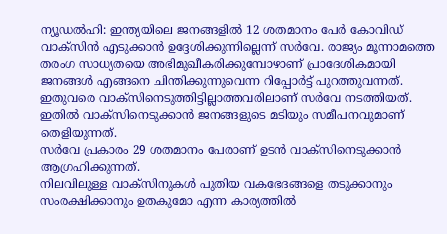ന്യൂഡല്‍ഹി: ഇന്ത്യയിലെ ജനങ്ങളില്‍ 12 ശതമാനം പേര്‍ കോവിഡ് വാക്സിന്‍ എടുക്കാന്‍ ഉദ്ദേശിക്കുന്നില്ലെന്ന് സര്‍വേ. രാജ്യം മൂന്നാമത്തെ തരംഗ സാധ്യതയെ അഭിമുഖീകരിക്കുമ്പോഴാണ് പ്രാദേശികമായി ജനങ്ങള്‍ എങ്ങനെ ചിന്തിക്കുന്നുവെന്ന റിപ്പോര്‍ട്ട് പുറത്തുവന്നത്.
ഇതുവരെ വാക്സിനെടുത്തിട്ടില്ലാത്തവരിലാണ് സര്‍വേ നടത്തിയത്. ഇതില്‍ വാക്സിനെടുക്കാന്‍ ജനങ്ങളുടെ മടിയും സമീപനവുമാണ് തെളിയുന്നത്.
സര്‍വേ പ്രകാരം 29 ശതമാനം പേരാണ് ഉടന്‍ വാക്സിനെടുക്കാന്‍ ആഗ്രഹിക്കുന്നത്.
നിലവിലുള്ള വാക്സിനുകള്‍ പുതിയ വകഭേദങ്ങളെ തടുക്കാനും സംരക്ഷിക്കാനും ഉതകുമോ എന്ന കാര്യത്തില്‍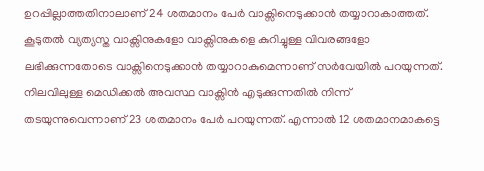ഉറപ്പില്ലാത്തതിനാലാണ് 24 ശതമാനം പേര്‍ വാക്സിനെടുക്കാന്‍ തയ്യാറാകാത്തത്. കൂടുതല്‍ വ്യത്യസ്ത വാക്സിനുകളോ വാക്സിനുകളെ കുറിച്ചുള്ള വിവരങ്ങളോ ലഭിക്കുന്നതോടെ വാക്സിനെടുക്കാന്‍ തയ്യാറാകുമെന്നാണ് സര്‍വേയില്‍ പറയുന്നത്.
നിലവിലുള്ള മെഡിക്കല്‍ അവസ്ഥ വാക്സിന്‍ എടുക്കുന്നതില്‍ നിന്ന് തടയുന്നുവെന്നാണ് 23 ശതമാനം പേര്‍ പറയുന്നത്. എന്നാല്‍ 12 ശതമാനമാകട്ടെ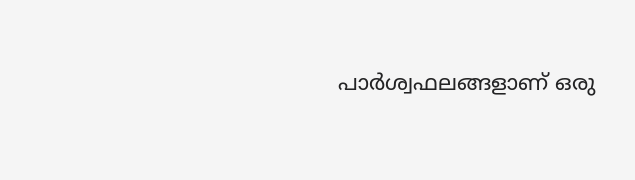പാര്‍ശ്വഫലങ്ങളാണ് ഒരു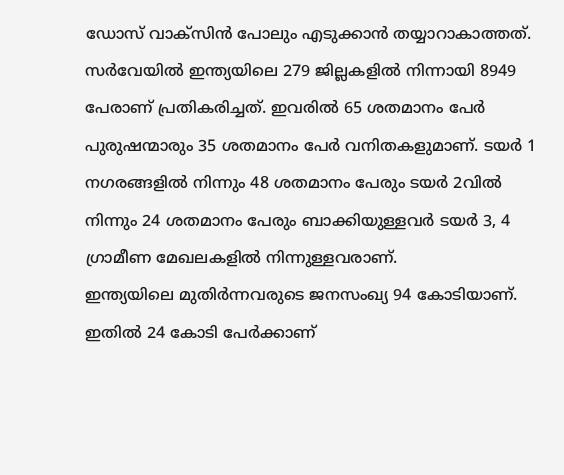ഡോസ് വാക്സിന്‍ പോലും എടുക്കാന്‍ തയ്യാറാകാത്തത്.
സര്‍വേയില്‍ ഇന്ത്യയിലെ 279 ജില്ലകളില്‍ നിന്നായി 8949 പേരാണ് പ്രതികരിച്ചത്. ഇവരില്‍ 65 ശതമാനം പേര്‍ പുരുഷന്മാരും 35 ശതമാനം പേര്‍ വനിതകളുമാണ്. ടയര്‍ 1 നഗരങ്ങളില്‍ നിന്നും 48 ശതമാനം പേരും ടയര്‍ 2വില്‍ നിന്നും 24 ശതമാനം പേരും ബാക്കിയുള്ളവര്‍ ടയര്‍ 3, 4 ഗ്രാമീണ മേഖലകളില്‍ നിന്നുള്ളവരാണ്.
ഇന്ത്യയിലെ മുതിര്‍ന്നവരുടെ ജനസംഖ്യ 94 കോടിയാണ്. ഇതില്‍ 24 കോടി പേര്‍ക്കാണ്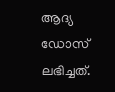ആദ്യ ഡോസ് ലഭിച്ചത്.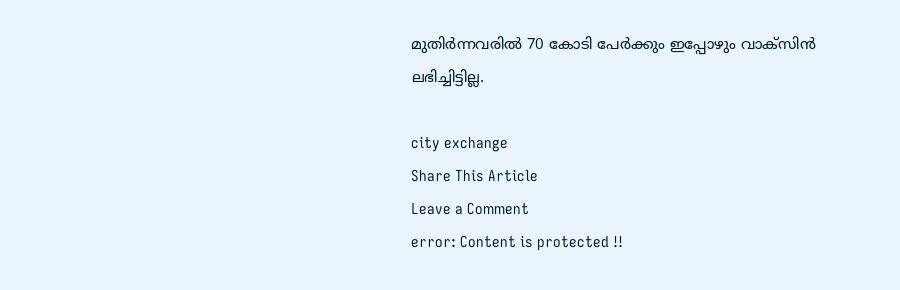മുതിര്‍ന്നവരില്‍ 70 കോടി പേര്‍ക്കും ഇപ്പോഴും വാക്സിന്‍ ലഭിച്ചിട്ടില്ല.

city exchange
Share This Article
Leave a Comment
error: Content is protected !!